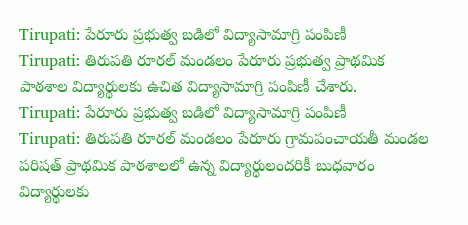Tirupati: పేరూరు ప్రభుత్వ బడిలో విద్యాసామాగ్రి పంపిణీ
Tirupati: తిరుపతి రూరల్ మండలం పేరూరు ప్రభుత్వ ప్రాథమిక పాఠశాల విద్యార్థులకు ఉచిత విద్యాసామాగ్రి పంపిణీ చేశారు.
Tirupati: పేరూరు ప్రభుత్వ బడిలో విద్యాసామాగ్రి పంపిణీ
Tirupati: తిరుపతి రూరల్ మండలం పేరూరు గ్రామపంచాయతీ మండల పరిషత్ ప్రాథమిక పాఠశాలలో ఉన్న విద్యార్థులందరికీ బుధవారం విద్యార్థులకు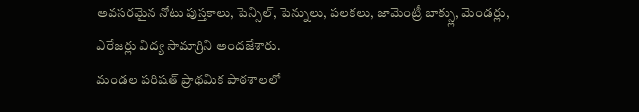అవసరమైన నోటు పుస్తకాలు, పెన్సిల్, పెన్నులు, పలకలు, జామెంట్రీ బాక్స్లు, మెండర్లు, ఎరేజర్లు విద్య సామాగ్రిని అందజేశారు.
మండల పరిషత్ ప్రాథమిక పాఠశాలలో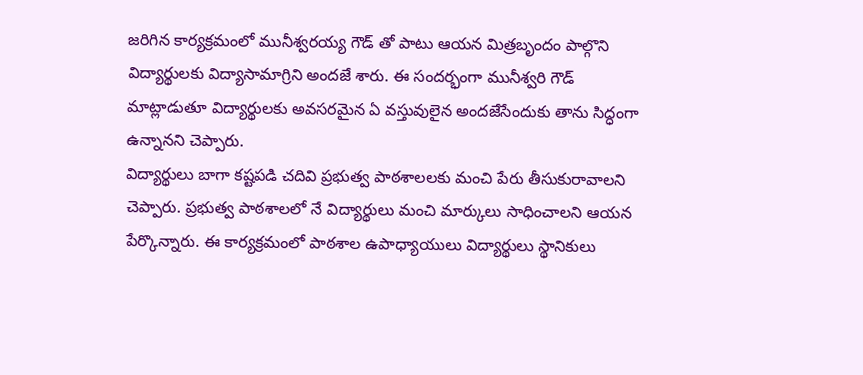జరిగిన కార్యక్రమంలో మునీశ్వరయ్య గౌడ్ తో పాటు ఆయన మిత్రబృందం పాల్గొని విద్యార్థులకు విద్యాసామాగ్రిని అందజే శారు. ఈ సందర్భంగా మునీశ్వరి గౌడ్ మాట్లాడుతూ విద్యార్థులకు అవసరమైన ఏ వస్తువులైన అందజేసేందుకు తాను సిద్ధంగా ఉన్నానని చెప్పారు.
విద్యార్థులు బాగా కష్టపడి చదివి ప్రభుత్వ పాఠశాలలకు మంచి పేరు తీసుకురావాలని చెప్పారు. ప్రభుత్వ పాఠశాలలో నే విద్యార్థులు మంచి మార్కులు సాధించాలని ఆయన పేర్కొన్నారు. ఈ కార్యక్రమంలో పాఠశాల ఉపాధ్యాయులు విద్యార్థులు స్థానికులు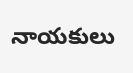నాయకులు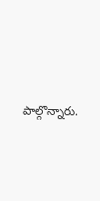పాల్గొన్నారు.